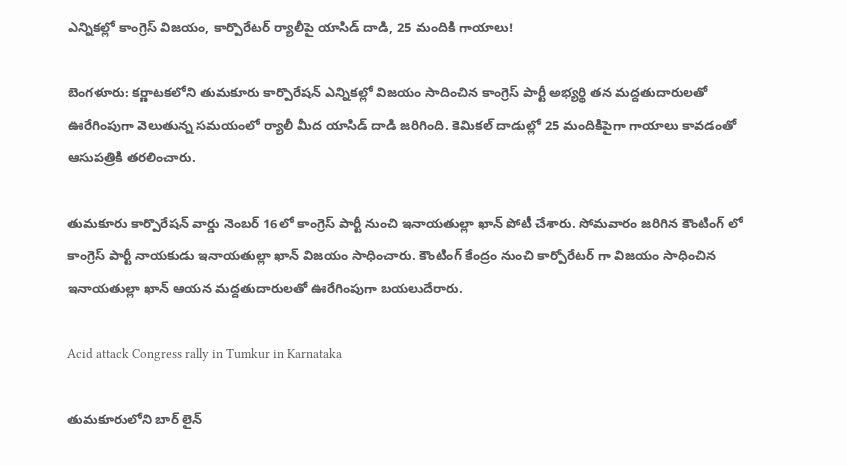ఎన్నికల్లో కాంగ్రెస్ విజయం, కార్పొరేటర్ ర్యాలీపై యాసిడ్ దాడి, 25 మందికి గాయాలు!

బెంగళూరు: కర్ణాటకలోని తుమకూరు కార్పొరేషన్ ఎన్నికల్లో విజయం సాదించిన కాంగ్రెస్ పార్టీ అభ్యర్థి తన మద్దతుదారులతో ఊరేగింపుగా వెలుతున్న సమయంలో ర్యాలీ మీద యాసిడ్ దాడి జరిగింది. కెమికల్ దాడుల్లో 25 మందికిపైగా గాయాలు కావడంతో ఆసుపత్రికి తరలించారు.

తుమకూరు కార్పొరేషన్ వార్డు నెంబర్ 16లో కాంగ్రెస్ పార్టీ నుంచి ఇనాయతుల్లా ఖాన్ పోటీ చేశారు. సోమవారం జరిగిన కౌంటింగ్ లో కాంగ్రెస్ పార్టీ నాయకుడు ఇనాయతుల్లా ఖాన్ విజయం సాధించారు. కౌంటింగ్ కేంద్రం నుంచి కార్పోరేటర్ గా విజయం సాధించిన ఇనాయతుల్లా ఖాన్ ఆయన మద్దతుదారులతో ఊరేగింపుగా బయలుదేరారు.

Acid attack Congress rally in Tumkur in Karnataka

తుమకూరులోని బార్ లైన్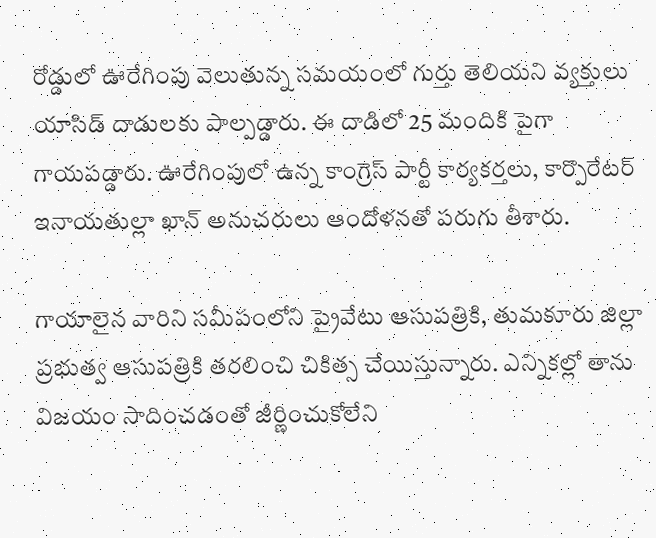రోడ్డులో ఊరేగింపు వెలుతున్న సమయంలో గుర్తు తెలియని వ్యక్తులు యాసిడ్ దాడులకు పాల్పడ్డారు. ఈ దాడిలో 25 మందికి పైగా గాయపడ్డారు. ఊరేగింపులో ఉన్న కాంగ్రెస్ పార్టీ కార్యకర్తలు, కార్పొరేటర్ ఇనాయతుల్లా ఖాన్ అనుచరులు ఆందోళనతో పరుగు తీశారు.

గాయాలైన వారిని సమీపంలోని ప్రైవేటు ఆసుపత్రికి, తుమకూరు జిల్లా ప్రభుత్వ ఆసుపత్రికి తరలించి చికిత్స చేయిస్తున్నారు. ఎన్నికల్లో తాను విజయం సాదించడంతో జీర్ణించుకోలేని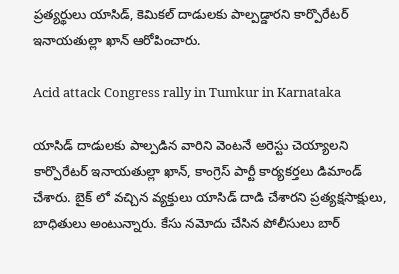ప్రత్యర్థులు యాసిడ్, కెమికల్ దాడులకు పాల్పడ్డారని కార్పొరేటర్ ఇనాయతుల్లా ఖాన్ ఆరోపించారు.

Acid attack Congress rally in Tumkur in Karnataka

యాసిడ్ దాడులకు పాల్పడిన వారిని వెంటనే అరెస్టు చెయ్యాలని కార్పొరేటర్ ఇనాయతుల్లా ఖాన్, కాంగ్రెస్ పార్టీ కార్యకర్తలు డిమాండ్ చేశారు. బైక్ లో వచ్చిన వ్యక్తులు యాసిడ్ దాడి చేశారని ప్రత్యక్షసాక్షులు, బాధితులు అంటున్నారు. కేసు నమోదు చేసిన పోలీసులు బార్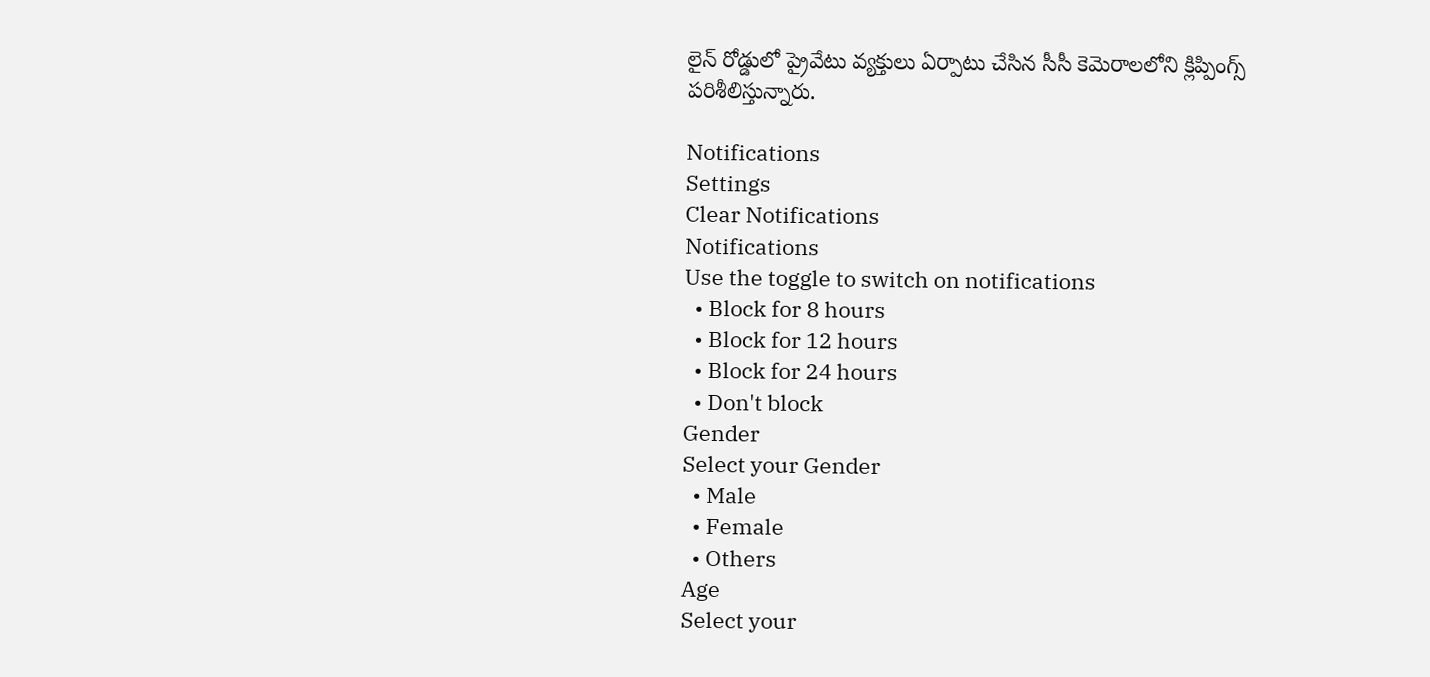లైన్ రోడ్డులో ప్రైవేటు వ్యక్తులు ఏర్పాటు చేసిన సీసీ కెమెరాలలోని క్లిప్పింగ్స్ పరిశీలిస్తున్నారు.

Notifications
Settings
Clear Notifications
Notifications
Use the toggle to switch on notifications
  • Block for 8 hours
  • Block for 12 hours
  • Block for 24 hours
  • Don't block
Gender
Select your Gender
  • Male
  • Female
  • Others
Age
Select your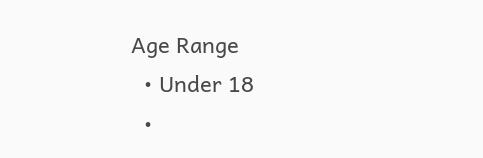Age Range
  • Under 18
  •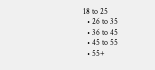18 to 25
  • 26 to 35
  • 36 to 45
  • 45 to 55
  • 55+